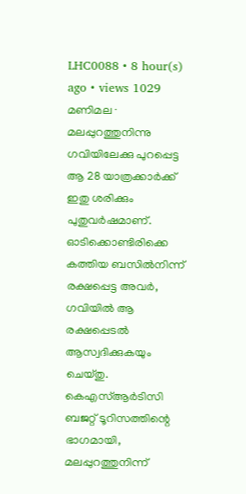LHC0088 • 8 hour(s) ago • views 1029
മണിമല ∙ മലപ്പുറത്തുനിന്നു ഗവിയിലേക്കു പുറപ്പെട്ട ആ 28 യാത്രക്കാർക്ക് ഇതു ശരിക്കും പുതുവർഷമാണ്. ഓടിക്കൊണ്ടിരിക്കെ കത്തിയ ബസിൽനിന്ന് രക്ഷപ്പെട്ട അവർ, ഗവിയിൽ ആ രക്ഷപ്പെടൽ ആസ്വദിക്കുകയും ചെയ്തു. കെഎസ്ആർടിസി ബജറ്റ് ടൂറിസത്തിന്റെ ഭാഗമായി, മലപ്പുറത്തുനിന്ന്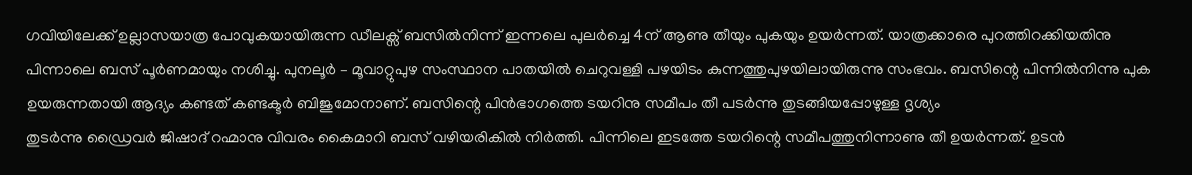ഗവിയിലേക്ക് ഉല്ലാസയാത്ര പോവുകയായിരുന്ന ഡീലക്സ് ബസിൽനിന്ന് ഇന്നലെ പുലർച്ചെ 4ന് ആണു തീയും പുകയും ഉയർന്നത്. യാത്രക്കാരെ പുറത്തിറക്കിയതിനു പിന്നാലെ ബസ് പൂർണമായും നശിച്ചു. പുനലൂർ – മൂവാറ്റുപുഴ സംസ്ഥാന പാതയിൽ ചെറുവള്ളി പഴയിടം കുന്നത്തുപുഴയിലായിരുന്നു സംഭവം. ബസിന്റെ പിന്നിൽനിന്നു പുക ഉയരുന്നതായി ആദ്യം കണ്ടത് കണ്ടക്ടർ ബിജുമോനാണ്. ബസിന്റെ പിൻഭാഗത്തെ ടയറിനു സമീപം തീ പടർന്നു തുടങ്ങിയപ്പോഴുള്ള ദൃശ്യം
തുടർന്നു ഡ്രൈവർ ജിഷാദ് റഹ്മാനു വിവരം കൈമാറി ബസ് വഴിയരികിൽ നിർത്തി. പിന്നിലെ ഇടത്തേ ടയറിന്റെ സമീപത്തുനിന്നാണു തീ ഉയർന്നത്. ഉടൻ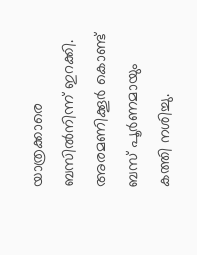യാത്രക്കാരെ ബസിൽനിന്ന് ഇറക്കി. അരമണിക്കൂർ കൊണ്ട് ബസ് പൂർണമായും കത്തി നശിച്ചു.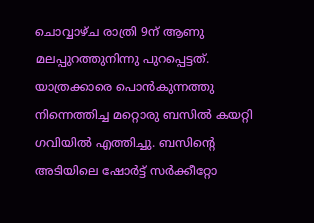ചൊവ്വാഴ്ച രാത്രി 9ന് ആണു മലപ്പുറത്തുനിന്നു പുറപ്പെട്ടത്. യാത്രക്കാരെ പൊൻകുന്നത്തു നിന്നെത്തിച്ച മറ്റൊരു ബസിൽ കയറ്റി ഗവിയിൽ എത്തിച്ചു. ബസിന്റെ അടിയിലെ ഷോർട്ട് സർക്കീറ്റോ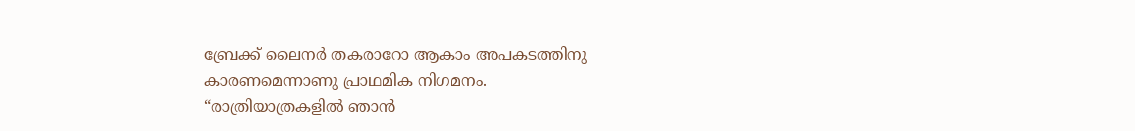ബ്രേക്ക് ലൈനർ തകരാറോ ആകാം അപകടത്തിനു കാരണമെന്നാണു പ്രാഥമിക നിഗമനം.
“രാത്രിയാത്രകളിൽ ഞാൻ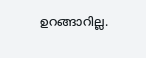ഉറങ്ങാറില്ല.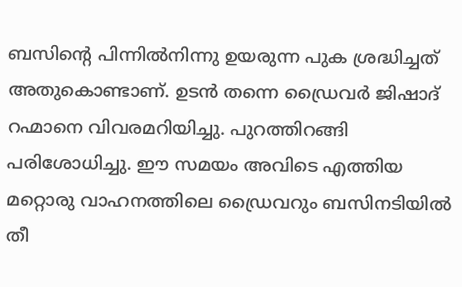ബസിന്റെ പിന്നിൽനിന്നു ഉയരുന്ന പുക ശ്രദ്ധിച്ചത് അതുകൊണ്ടാണ്. ഉടൻ തന്നെ ഡ്രൈവർ ജിഷാദ് റഹ്മാനെ വിവരമറിയിച്ചു. പുറത്തിറങ്ങി പരിശോധിച്ചു. ഈ സമയം അവിടെ എത്തിയ മറ്റൊരു വാഹനത്തിലെ ഡ്രൈവറും ബസിനടിയിൽ തീ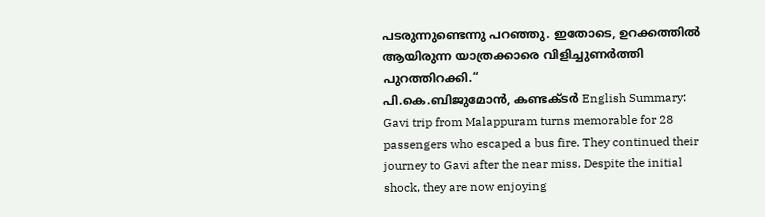പടരുന്നുണ്ടെന്നു പറഞ്ഞു. ഇതോടെ, ഉറക്കത്തിൽ ആയിരുന്ന യാത്രക്കാരെ വിളിച്ചുണർത്തി പുറത്തിറക്കി.“
പി.കെ.ബിജുമോൻ, കണ്ടക്ടർ English Summary:
Gavi trip from Malappuram turns memorable for 28 passengers who escaped a bus fire. They continued their journey to Gavi after the near miss. Despite the initial shock, they are now enjoying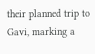their planned trip to Gavi, marking a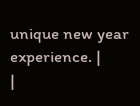unique new year experience. |
|